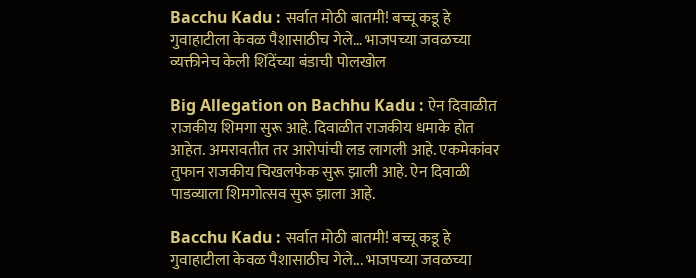Bacchu Kadu : सर्वात मोठी बातमी! बच्चू कडू हे गुवाहाटीला केवळ पैशासाठीच गेले… भाजपच्या जवळच्या व्यक्तीनेच केली शिंदेंच्या बंडाची पोलखोल

Big Allegation on Bachhu Kadu : ऐन दिवाळीत राजकीय शिमगा सुरू आहे. दिवाळीत राजकीय धमाके होत आहेत. अमरावतीत तर आरोपांची लड लागली आहे. एकमेकांवर तुफान राजकीय चिखलफेक सुरू झाली आहे. ऐन दिवाळी पाडव्याला शिमगोत्सव सुरू झाला आहे.

Bacchu Kadu : सर्वात मोठी बातमी! बच्चू कडू हे गुवाहाटीला केवळ पैशासाठीच गेले... भाजपच्या जवळच्या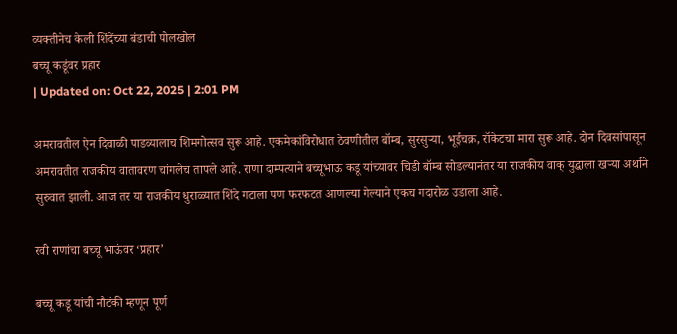व्यक्तीनेच केली शिंदेंच्या बंडाची पोलखोल
बच्चू कडूंवर प्रहार
| Updated on: Oct 22, 2025 | 2:01 PM

अमरावतील ऐन दिवाळी पाडव्यालाच शिमगोत्सव सुरू आहे. एकमेकांविरोधात ठेवणीतील बॉम्ब, सुरसुऱ्या, भूईचक्र, रॉकेटचा मारा सुरू आहे. दोन दिवसांपासून अमरावतीत राजकीय वातावरण चांगलेच तापले आहे. राणा दाम्पत्याने बच्चूभाऊ कडू यांच्यावर चिडी बॉम्ब सोडल्यानंतर या राजकीय वाक् युद्धाला खऱ्या अर्थाने सुरुवात झाली. आज तर या राजकीय धुराळ्यात शिंदे गटाला पण फरफटत आणल्या गेल्याने एकच गदारोळ उडाला आहे.

रवी राणांचा बच्चू भाऊंवर ‘प्रहार’

बच्चू कडू यांची नौटंकी म्हणून पूर्ण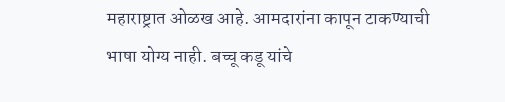महाराष्ट्रात ओळख आहे. आमदारांना कापून टाकण्याची भाषा योग्य नाही. बच्चू कडू यांचे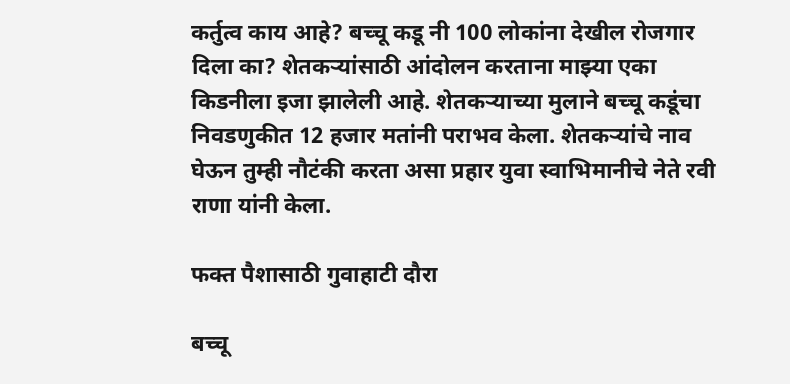कर्तुत्व काय आहे? बच्चू कडू नी 100 लोकांना देखील रोजगार दिला का? शेतकऱ्यांसाठी आंदोलन करताना माझ्या एका किडनीला इजा झालेली आहे. शेतकऱ्याच्या मुलाने बच्चू कडूंचा निवडणुकीत 12 हजार मतांनी पराभव केला. शेतकऱ्यांचे नाव घेऊन तुम्ही नौटंकी करता असा प्रहार युवा स्वाभिमानीचे नेते रवी राणा यांनी केला.

फक्त पैशासाठी गुवाहाटी दौरा

बच्चू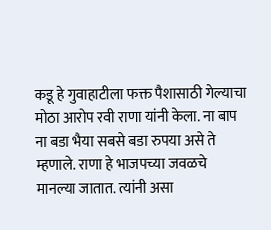कडू हे गुवाहाटीला फक्त पैशासाठी गेल्याचा मोठा आरोप रवी राणा यांनी केला. ना बाप ना बडा भैया सबसे बडा रुपया असे ते म्हणाले. राणा हे भाजपच्या जवळचे मानल्या जातात. त्यांनी असा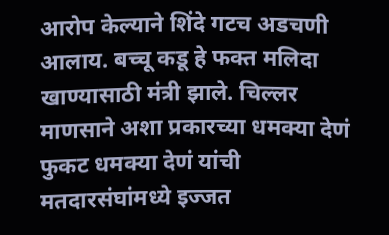आरोप केल्याने शिंदे गटच अडचणी आलाय. बच्चू कडू हे फक्त मलिदा खाण्यासाठी मंत्री झाले. चिल्लर माणसाने अशा प्रकारच्या धमक्या देणं फुकट धमक्या देणं यांची मतदारसंघांमध्ये इज्जत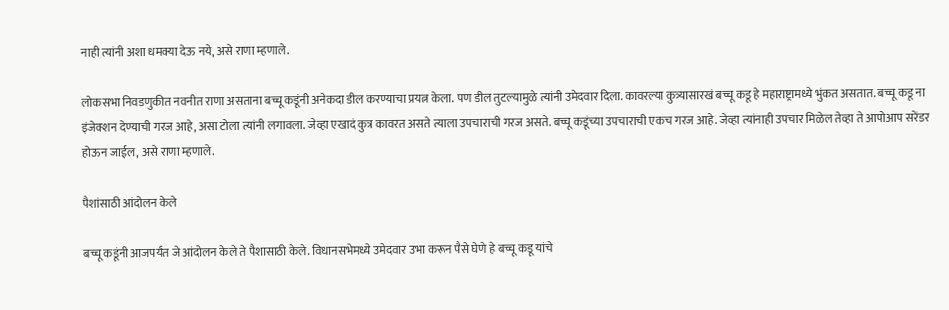नाही त्यांनी अशा धमक्या देऊ नये, असे राणा म्हणाले.

लोकसभा निवडणुकीत नवनीत राणा असताना बच्चू कडूंनी अनेकदा डील करण्याचा प्रयत्न केला. पण डील तुटल्यामुळे त्यांनी उमेदवार दिला. कावरल्या कुत्र्यासारखं बच्चू कडू हे महाराष्ट्रामध्ये भुंकत असतात. बच्चू कडू ना इंजेक्शन देण्याची गरज आहे, असा टोला त्यांनी लगावला. जेव्हा एखादं कुत्र कावरत असते त्याला उपचाराची गरज असते. बच्चू कडूंच्या उपचाराची एकच गरज आहे. जेव्हा त्यांनाही उपचार मिळेल तेव्हा ते आपोआप सरेंडर होऊन जाईल, असे राणा म्हणाले.

पैशांसाठी आंदोलन केले

बच्चू कडूंनी आजपर्यंत जे आंदोलन केले ते पैशासाठी केले. विधानसभेमध्ये उमेदवार उभा करून पैसे घेणे हे बच्चू कडू यांचे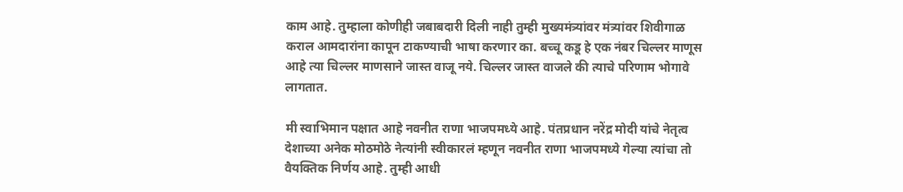काम आहे. तुम्हाला कोणीही जबाबदारी दिली नाही तुम्ही मुख्यमंत्र्यांवर मंत्र्यांवर शिवीगाळ कराल आमदारांना कापून टाकण्याची भाषा करणार का. बच्चू कडू हे एक नंबर चिल्लर माणूस आहे त्या चिल्लर माणसाने जास्त वाजू नये. चिल्लर जास्त वाजले की त्याचे परिणाम भोगावे लागतात.

मी स्वाभिमान पक्षात आहे नवनीत राणा भाजपमध्ये आहे. पंतप्रधान नरेंद्र मोदी यांचे नेतृत्व देशाच्या अनेक मोठमोठे नेत्यांनी स्वीकारलं म्हणून नवनीत राणा भाजपमध्ये गेल्या त्यांचा तो वैयक्तिक निर्णय आहे. तुम्ही आधी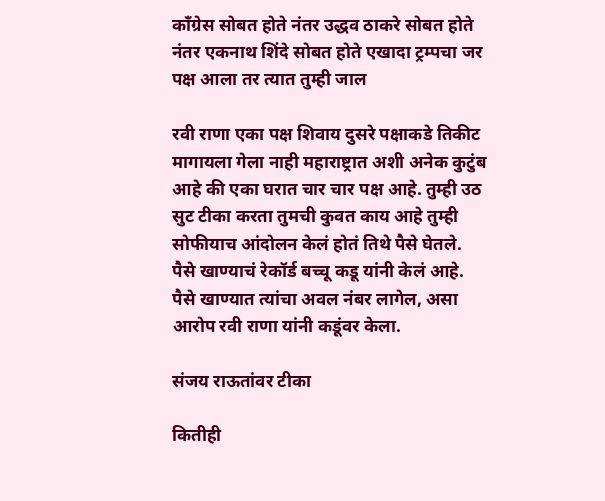काँग्रेस सोबत होते नंतर उद्धव ठाकरे सोबत होते नंतर एकनाथ शिंदे सोबत होते एखादा ट्रम्पचा जर पक्ष आला तर त्यात तुम्ही जाल

रवी राणा एका पक्ष शिवाय दुसरे पक्षाकडे तिकीट मागायला गेला नाही महाराष्ट्रात अशी अनेक कुटुंब आहे की एका घरात चार चार पक्ष आहे. तुम्ही उठ सुट टीका करता तुमची कुवत काय आहे तुम्ही सोफीयाच आंदोलन केलं होतं तिथे पैसे घेतले. पैसे खाण्याचं रेकॉर्ड बच्चू कडू यांनी केलं आहे. पैसे खाण्यात त्यांचा अवल नंबर लागेल, असा आरोप रवी राणा यांनी कडूंवर केला.

संजय राऊतांवर टीका

कितीही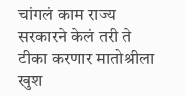चांगलं काम राज्य सरकारने केलं तरी ते टीका करणार मातोश्रीला खुश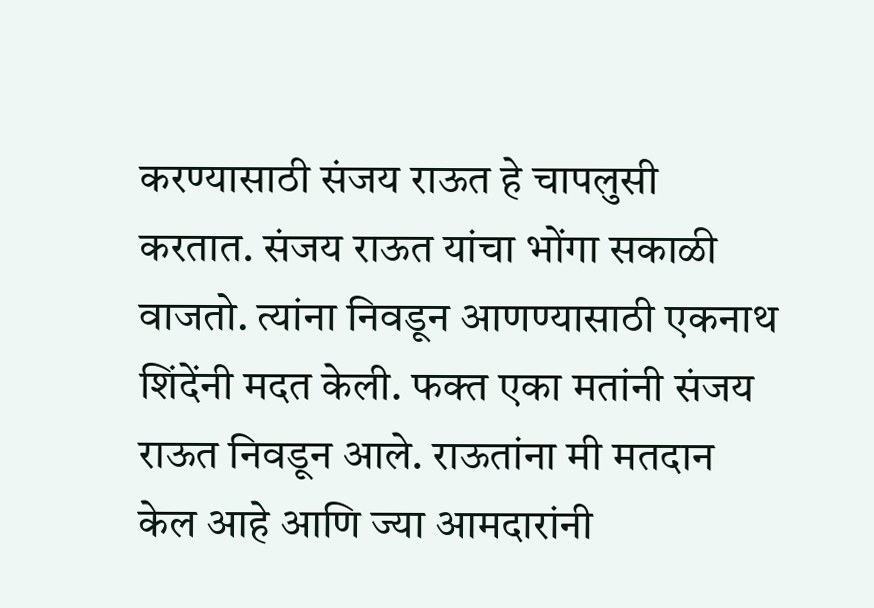करण्यासाठी संजय राऊत हे चापलुसी करतात. संजय राऊत यांचा भोंगा सकाळी वाजतो. त्यांना निवडून आणण्यासाठी एकनाथ शिंदेंनी मदत केली. फक्त एका मतांनी संजय राऊत निवडून आले. राऊतांना मी मतदान केल आहे आणि ज्या आमदारांनी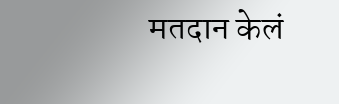मतदान केलं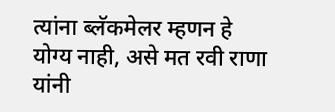त्यांना ब्लॅकमेलर म्हणन हे योग्य नाही, असे मत रवी राणा यांनी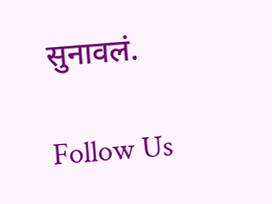सुनावलं.

Follow Us